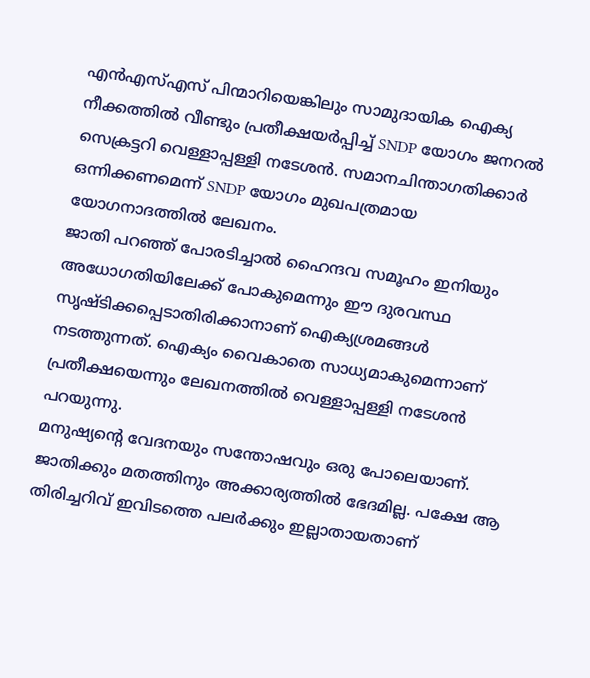എൻഎസ്എസ് പിന്മാറിയെങ്കിലും സാമുദായിക ഐക്യ നീക്കത്തിൽ വീണ്ടും പ്രതീക്ഷയർപ്പിച്ച് SNDP യോഗം ജനറൽ സെക്രട്ടറി വെള്ളാപ്പള്ളി നടേശൻ. സമാനചിന്താഗതിക്കാർ ഒന്നിക്കണമെന്ന് SNDP യോഗം മുഖപത്രമായ യോഗനാദത്തിൽ ലേഖനം.
ജാതി പറഞ്ഞ് പോരടിച്ചാൽ ഹൈന്ദവ സമൂഹം ഇനിയും അധോഗതിയിലേക്ക് പോകുമെന്നും ഈ ദുരവസ്ഥ സൃഷ്ടിക്കപ്പെടാതിരിക്കാനാണ് ഐക്യശ്രമങ്ങൾ നടത്തുന്നത്. ഐക്യം വൈകാതെ സാധ്യമാകുമെന്നാണ് പ്രതീക്ഷയെന്നും ലേഖനത്തിൽ വെള്ളാപ്പള്ളി നടേശൻ പറയുന്നു.
മനുഷ്യന്റെ വേദനയും സന്തോഷവും ഒരു പോലെയാണ്. ജാതിക്കും മതത്തിനും അക്കാര്യത്തിൽ ഭേദമില്ല. പക്ഷേ ആ തിരിച്ചറിവ് ഇവിടത്തെ പലർക്കും ഇല്ലാതായതാണ്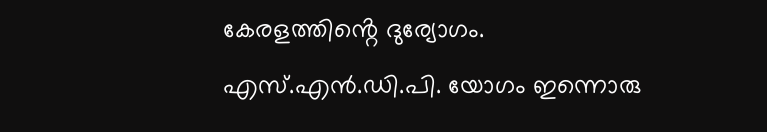കേരളത്തിൻ്റെ ദുര്യോഗം.
എസ്.എൻ.ഡി.പി. യോഗം ഇന്നൊരു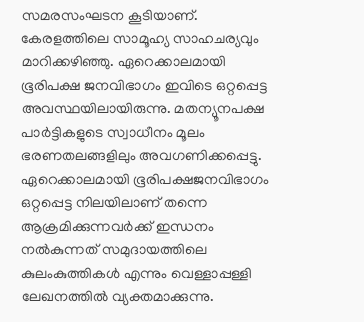സമരസംഘടന കൂടിയാണ്. കേരളത്തിലെ സാമൂഹ്യ സാഹചര്യവും മാറിക്കഴിഞ്ഞു. ഏറെക്കാലമായി ഭൂരിപക്ഷ ജനവിഭാഗം ഇവിടെ ഒറ്റപ്പെട്ട അവസ്ഥയിലായിരുന്നു. മതന്യൂനപക്ഷ പാർട്ടികളുടെ സ്വാധീനം മൂലം ഭരണതലങ്ങളിലും അവഗണിക്കപ്പെട്ടു.
ഏറെക്കാലമായി ഭൂരിപക്ഷജനവിഭാഗം ഒറ്റപ്പെട്ട നിലയിലാണ് തന്നെ ആക്രമിക്കുന്നവർക്ക് ഇന്ധനം നൽകുന്നത് സമുദായത്തിലെ കുലംകുത്തികൾ എന്നും വെള്ളാപ്പള്ളി ലേഖനത്തിൽ വ്യക്തമാക്കുന്നു.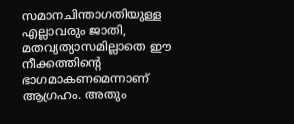സമാനചിന്താഗതിയുള്ള എല്ലാവരും ജാതി, മതവ്യത്യാസമില്ലാതെ ഈ നീക്കത്തിന്റെ ഭാഗമാകണമെന്നാണ് ആഗ്രഹം. അതും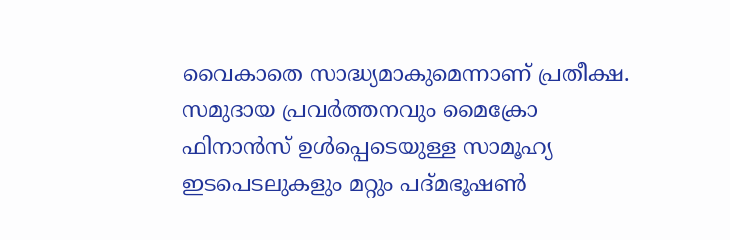വൈകാതെ സാദ്ധ്യമാകുമെന്നാണ് പ്രതീക്ഷ.
സമുദായ പ്രവർത്തനവും മൈക്രോ ഫിനാൻസ് ഉൾപ്പെടെയുള്ള സാമൂഹ്യ ഇടപെടലുകളും മറ്റും പദ്മഭൂഷൺ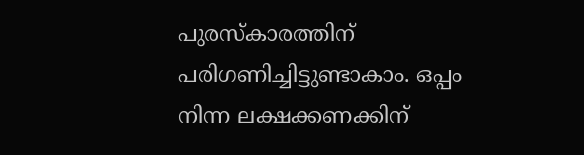പുരസ്കാരത്തിന് പരിഗണിച്ചിട്ടുണ്ടാകാം. ഒപ്പം നിന്ന ലക്ഷക്കണക്കിന്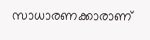സാധാരണക്കാരാണ്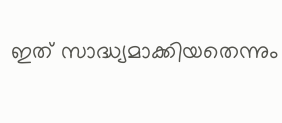ഇത് സാദ്ധ്യമാക്കിയതെന്നും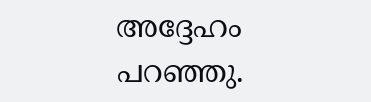അദ്ദേഹം പറഞ്ഞു.